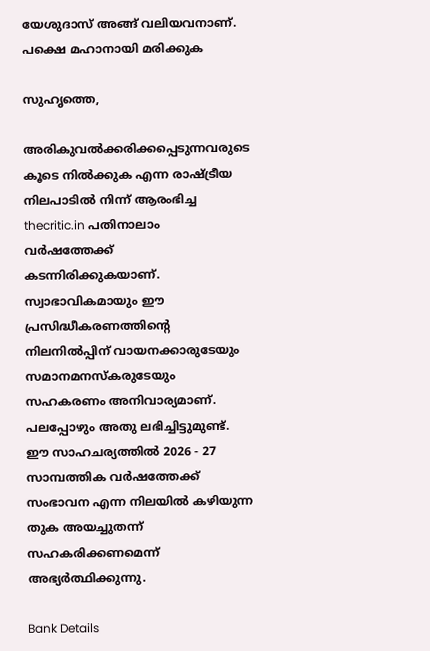യേശുദാസ് അങ്ങ് വലിയവനാണ്. പക്ഷെ മഹാനായി മരിക്കുക

സുഹൃത്തെ,

അരികുവല്‍ക്കരിക്കപ്പെടുന്നവരുടെ കൂടെ നില്‍ക്കുക എന്ന രാഷ്ട്രീയ നിലപാടില്‍ നിന്ന് ആരംഭിച്ച thecritic.in പതിനാലാം വര്‍ഷത്തേക്ക് കടന്നിരിക്കുകയാണ്. സ്വാഭാവികമായും ഈ പ്രസിദ്ധീകരണത്തിന്റെ നിലനില്‍പ്പിന് വായനക്കാരുടേയും സമാനമനസ്‌കരുടേയും സഹകരണം അനിവാര്യമാണ്. പലപ്പോഴും അതു ലഭിച്ചിട്ടുമുണ്ട്. ഈ സാഹചര്യത്തില്‍ 2026 - 27 സാമ്പത്തിക വര്‍ഷത്തേക്ക് സംഭാവന എന്ന നിലയില്‍ കഴിയുന്ന തുക അയച്ചുതന്ന് സഹകരിക്കണമെന്ന് അഭ്യര്‍ത്ഥിക്കുന്നു.

Bank Details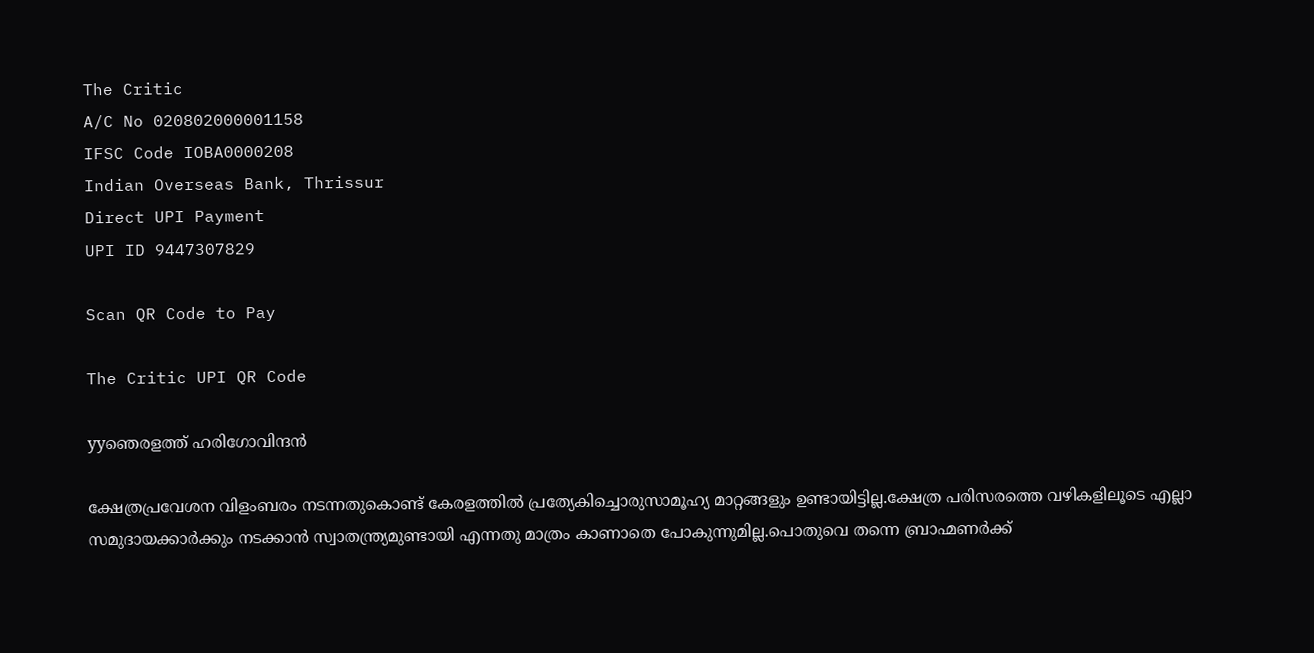The Critic
A/C No 020802000001158
IFSC Code IOBA0000208
Indian Overseas Bank, Thrissur
Direct UPI Payment
UPI ID 9447307829

Scan QR Code to Pay

The Critic UPI QR Code

yyഞെരളത്ത് ഹരിഗോവിന്ദന്‍

ക്ഷേത്രപ്രവേശന വിളംബരം നടന്നതുകൊണ്ട് കേരളത്തില്‍ പ്രത്യേകിച്ചൊരുസാമൂഹ്യ മാറ്റങ്ങളും ഉണ്ടായിട്ടില്ല.ക്ഷേത്ര പരിസരത്തെ വഴികളിലൂടെ എല്ലാ സമുദായക്കാര്‍ക്കും നടക്കാന്‍ സ്വാതന്ത്ര്യമുണ്ടായി എന്നതു മാത്രം കാണാതെ പോകുന്നുമില്ല.പൊതുവെ തന്നെ ബ്രാഹ്മണര്‍ക്ക്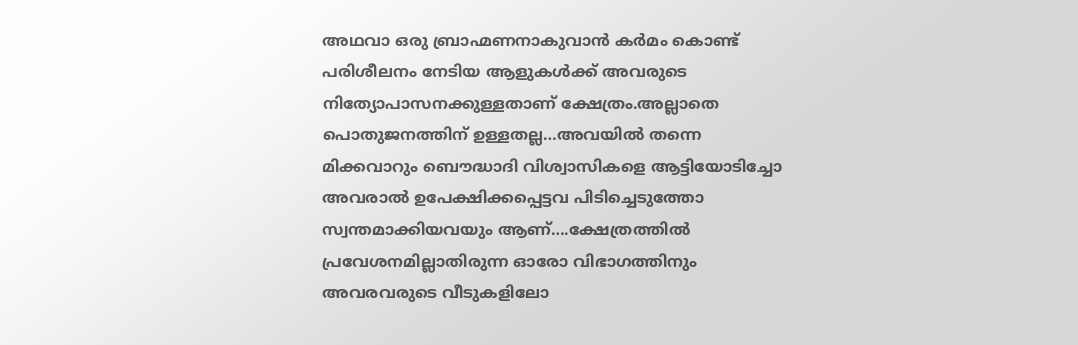അഥവാ ഒരു ബ്രാഹ്മണനാകുവാന്‍ കര്‍മം കൊണ്ട് പരിശീലനം നേടിയ ആളുകള്‍ക്ക് അവരുടെ നിത്യോപാസനക്കുള്ളതാണ് ക്ഷേത്രം.അല്ലാതെ പൊതുജനത്തിന് ഉള്ളതല്ല…അവയില്‍ തന്നെ മിക്കവാറും ബൌദ്ധാദി വിശ്വാസികളെ ആട്ടിയോടിച്ചോ അവരാല്‍ ഉപേക്ഷിക്കപ്പെട്ടവ പിടിച്ചെടുത്തോ സ്വന്തമാക്കിയവയും ആണ്….ക്ഷേത്രത്തില്‍ പ്രവേശനമില്ലാതിരുന്ന ഓരോ വിഭാഗത്തിനും അവരവരുടെ വീടുകളിലോ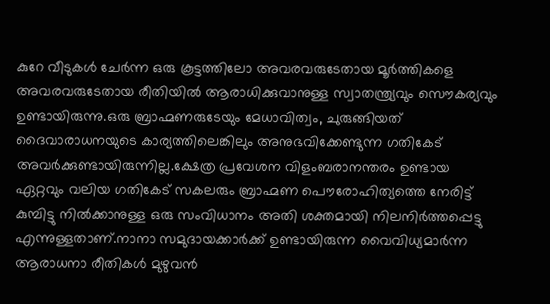കുറേ വീടുകള്‍ ചേര്‍ന്ന ഒരു കൂട്ടത്തിലോ അവരവരുടേതായ മൂര്‍ത്തികളെ അവരവരുടേതായ രീതിയില്‍ ആരാധിക്കുവാനുള്ള സ്വാതന്ത്ര്യവും സൌകര്യവും ഉണ്ടായിരുന്നു.ഒരു ബ്രാഹ്മണരുടേയും മേധാവിത്വം, ചുരുങ്ങിയത് ദൈവാരാധനയുടെ കാര്യത്തിലെങ്കിലും അനുഭവിക്കേണ്ടുന്ന ഗതികേട് അവര്‍ക്കുണ്ടായിരുന്നില്ല.ക്ഷേത്ര പ്രവേശന വിളംബരാനന്തരം ഉണ്ടായ ഏറ്റവും വലിയ ഗതികേട് സകലരും ബ്രാഹ്മണ പൌരോഹിത്യത്തെ നേരിട്ട് കുമ്പിട്ടു നില്‍ക്കാനുള്ള ഒരു സംവിധാനം അതി ശക്തമായി നിലനിര്‍ത്തപ്പെട്ടു എന്നുള്ളതാണ്.നാനാ സമുദായക്കാര്‍ക്ക് ഉണ്ടായിരുന്ന വൈവിധ്യമാര്‍ന്ന ആരാധനാ രീതികള്‍ മുഴുവന്‍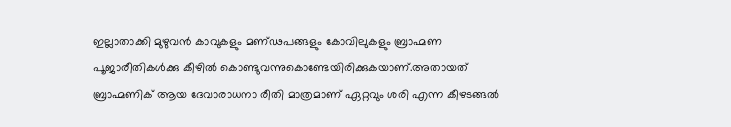ഇല്ലാതാക്കി മുഴുവന്‍ കാവുകളും മണ്ഢപങ്ങളും കോവിലുകളും ബ്രാഹ്മണ പൂജാരീതികള്‍ക്കു കീഴില്‍ കൊണ്ടുവന്നുകൊണ്ടേയിരിക്കുകയാണ്.അതായത് ബ്രാഹ്മണിക് ആയ ദേവാരാധനാ രീതി മാത്രമാണ് ഏറ്റവും ശരി എന്ന കീഴടങ്ങല്‍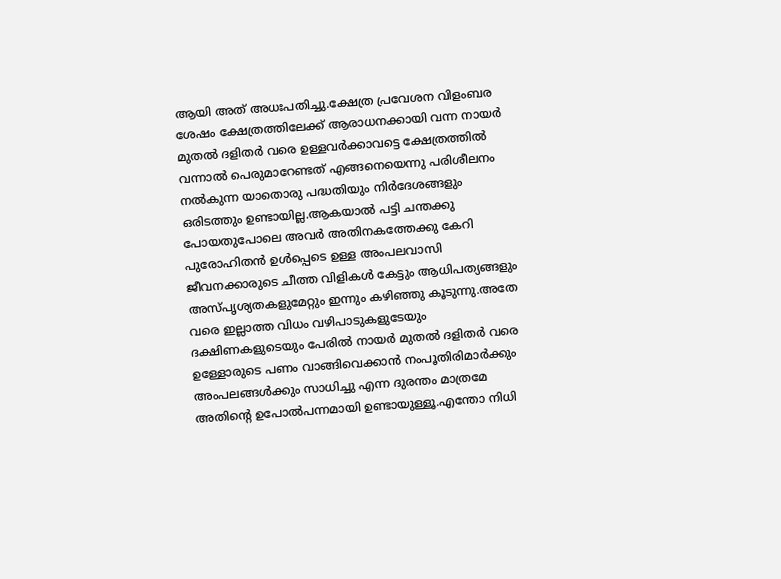ആയി അത് അധഃപതിച്ചു.ക്ഷേത്ര പ്രവേശന വിളംബര ശേഷം ക്ഷേത്രത്തിലേക്ക് ആരാധനക്കായി വന്ന നായര്‍ മുതല്‍ ദളിതര്‍ വരെ ഉള്ളവര്‍ക്കാവട്ടെ ക്ഷേത്രത്തില്‍ വന്നാല്‍ പെരുമാറേണ്ടത് എങ്ങനെയെന്നു പരിശീലനം നല്‍കുന്ന യാതൊരു പദ്ധതിയും നിര്‍ദേശങ്ങളും ഒരിടത്തും ഉണ്ടായില്ല.ആകയാല്‍ പട്ടി ചന്തക്കു പോയതുപോലെ അവര്‍ അതിനകത്തേക്കു കേറി പുരോഹിതന്‍ ഉള്‍പ്പെടെ ഉള്ള അംപലവാസി ജീവനക്കാരുടെ ചീത്ത വിളികള്‍ കേട്ടും ആധിപത്യങ്ങളും അസ്പൃശ്യതകളുമേറ്റും ഇന്നും കഴിഞ്ഞു കൂടുന്നു.അതേ വരെ ഇല്ലാത്ത വിധം വഴിപാടുകളുടേയും ദക്ഷിണകളുടെയും പേരില്‍ നായര്‍ മുതല്‍ ദളിതര്‍ വരെ ഉള്ളോരുടെ പണം വാങ്ങിവെക്കാന്‍ നംപൂതിരിമാര്‍ക്കും അംപലങ്ങള്‍ക്കും സാധിച്ചു എന്ന ദുരന്തം മാത്രമേ അതിന്റെ ഉപോല്‍പന്നമായി ഉണ്ടായുള്ളൂ.എന്തോ നിധി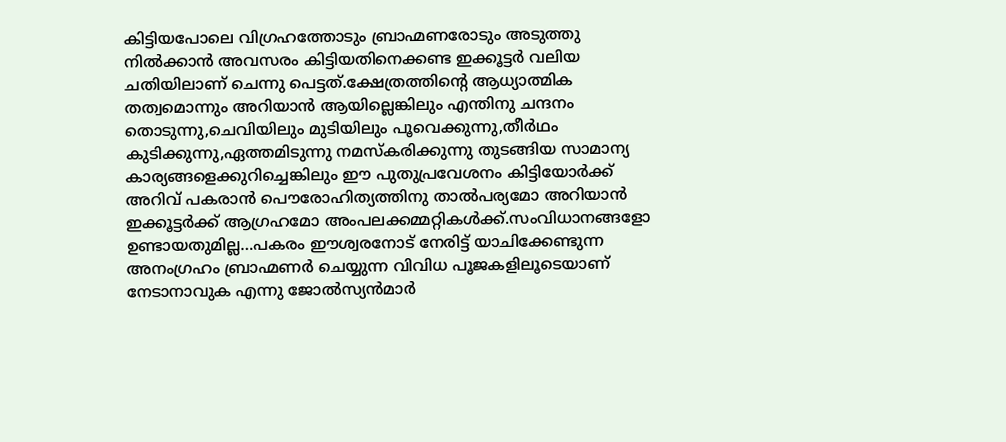കിട്ടിയപോലെ വിഗ്രഹത്തോടും ബ്രാഹ്മണരോടും അടുത്തു നില്‍ക്കാന്‍ അവസരം കിട്ടിയതിനെക്കണ്ട ഇക്കൂട്ടര്‍ വലിയ ചതിയിലാണ് ചെന്നു പെട്ടത്.ക്ഷേത്രത്തിന്റെ ആധ്യാത്മിക തത്വമൊന്നും അറിയാന്‍ ആയില്ലെങ്കിലും എന്തിനു ചന്ദനം തൊടുന്നു,ചെവിയിലും മുടിയിലും പൂവെക്കുന്നു,തീര്‍ഥം കുടിക്കുന്നു,ഏത്തമിടുന്നു നമസ്‌കരിക്കുന്നു തുടങ്ങിയ സാമാന്യ കാര്യങ്ങളെക്കുറിച്ചെങ്കിലും ഈ പുതുപ്രവേശനം കിട്ടിയോര്‍ക്ക് അറിവ് പകരാന്‍ പൌരോഹിത്യത്തിനു താല്‍പര്യമോ അറിയാന്‍ ഇക്കൂട്ടര്‍ക്ക് ആഗ്രഹമോ അംപലക്കമ്മറ്റികള്‍ക്ക്.സംവിധാനങ്ങളോ ഉണ്ടായതുമില്ല…പകരം ഈശ്വരനോട് നേരിട്ട് യാചിക്കേണ്ടുന്ന അനംഗ്രഹം ബ്രാഹ്മണര്‍ ചെയ്യുന്ന വിവിധ പൂജകളിലൂടെയാണ് നേടാനാവുക എന്നു ജോല്‍സ്യന്‍മാര്‍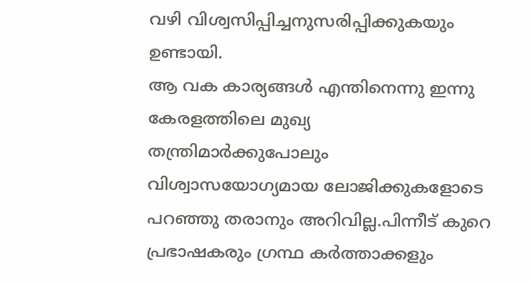വഴി വിശ്വസിപ്പിച്ചനുസരിപ്പിക്കുകയും ഉണ്ടായി.
ആ വക കാര്യങ്ങള്‍ എന്തിനെന്നു ഇന്നു കേരളത്തിലെ മുഖ്യ തന്ത്രിമാര്‍ക്കുപോലും വിശ്വാസയോഗ്യമായ ലോജിക്കുകളോടെ പറഞ്ഞു തരാനും അറിവില്ല.പിന്നീട് കുറെ പ്രഭാഷകരും ഗ്രന്ഥ കര്‍ത്താക്കളും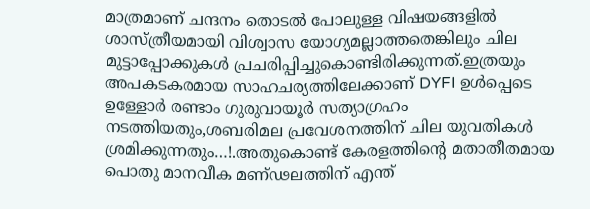മാത്രമാണ് ചന്ദനം തൊടല്‍ പോലുള്ള വിഷയങ്ങളില്‍ ശാസ്ത്രീയമായി വിശ്വാസ യോഗ്യമല്ലാത്തതെങ്കിലും ചില മുട്ടാപ്പോക്കുകള്‍ പ്രചരിപ്പിച്ചുകൊണ്ടിരിക്കുന്നത്.ഇത്രയും അപകടകരമായ സാഹചര്യത്തിലേക്കാണ് DYFI ഉള്‍പ്പെടെ ഉള്ളോര്‍ രണ്ടാം ഗുരുവായൂര്‍ സത്യാഗ്രഹം നടത്തിയതും,ശബരിമല പ്രവേശനത്തിന് ചില യുവതികള്‍ ശ്രമിക്കുന്നതും…!.അതുകൊണ്ട് കേരളത്തിന്റെ മതാതീതമായ പൊതു മാനവീക മണ്ഢലത്തിന് എന്ത്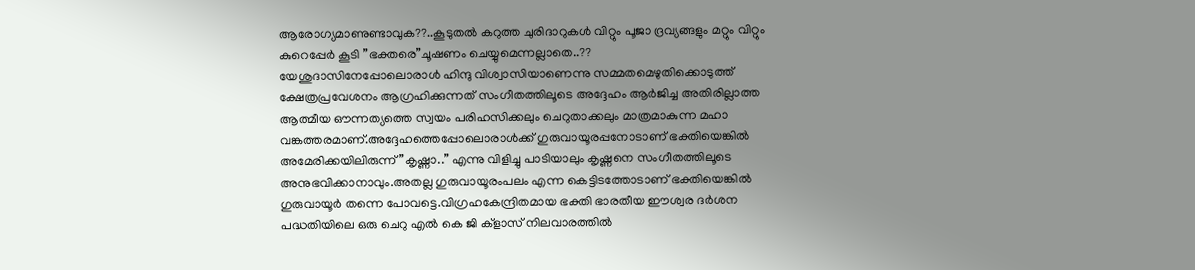ആരോഗ്യമാണുണ്ടാവുക??..കൂടുതല്‍ കറുത്ത ചുരിദാറുകള്‍ വിറ്റും പൂജാ ദ്രവ്യങ്ങളും മറ്റും വിറ്റും കുറെപ്പേര്‍ കൂടി ”ഭക്തരെ”ചൂഷണം ചെയ്യുമെന്നല്ലാതെ..??
യേശുദാസിനേപ്പോലൊരാള്‍ ഹിന്ദു വിശ്വാസിയാണെന്നു സമ്മതമെഴുതിക്കൊടുത്ത് ക്ഷേത്രപ്രവേശനം ആഗ്രഹിക്കുന്നത് സംഗീതത്തിലൂടെ അദ്ദേഹം ആര്‍ജിച്ച അതിരില്ലാത്ത ആത്മീയ ഔന്നത്യത്തെ സ്വയം പരിഹസിക്കലും ചെറുതാക്കലും മാത്രമാകുന്ന മഹാ വങ്കത്തരമാണ്.അദ്ദേഹത്തെപ്പോലൊരാള്‍ക്ക് ഗുരുവായൂരപ്പനോടാണ് ഭക്തിയെങ്കില്‍ അമേരിക്കയിലിരുന്ന് ”കൃഷ്ണാ..” എന്നു വിളിച്ചു പാടിയാലും കൃഷ്ണനെ സംഗീതത്തിലൂടെ അനുഭവിക്കാനാവും.അതല്ല ഗുരുവായൂരംപലം എന്ന കെട്ടിടത്തോടാണ് ഭക്തിയെങ്കില്‍ ഗുരുവായൂര്‍ തന്നെ പോവട്ടെ.വിഗ്രഹകേന്ദ്രിതമായ ഭക്തി ഭാരതീയ ഈശ്വര ദര്‍ശന പദ്ധതിയിലെ ഒരു ചെറു എല്‍ കെ ജി ക്‌ളാസ് നിലവാരത്തില്‍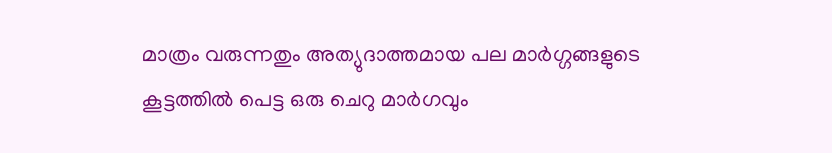മാത്രം വരുന്നതും അത്യുദാത്തമായ പല മാര്‍ഗ്ഗങ്ങളുടെ കൂട്ടത്തില്‍ പെട്ട ഒരു ചെറു മാര്‍ഗവും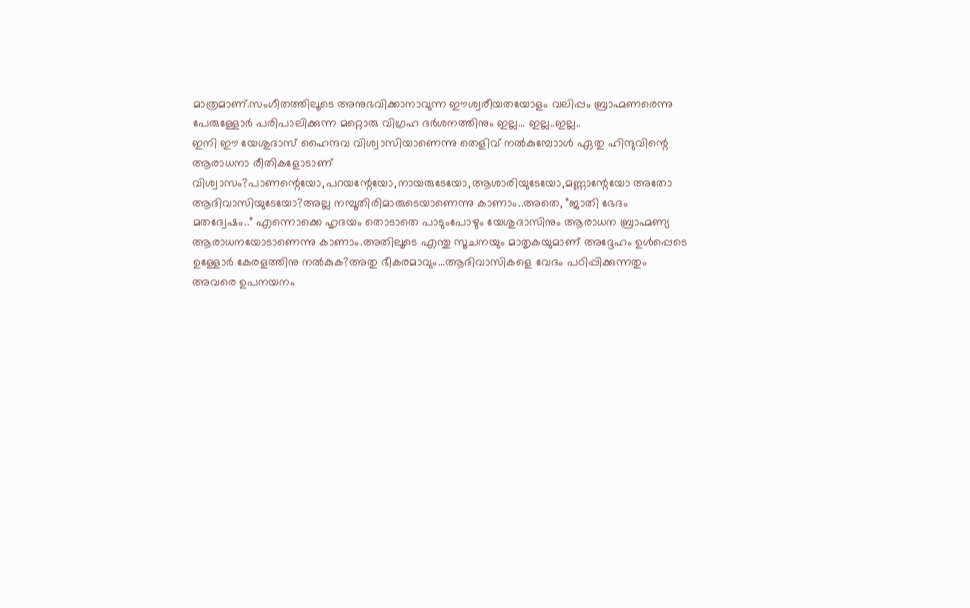മാത്രമാണ്.സംഗീതത്തിലൂടെ അനുഭവിക്കാനാവുന്ന ഈശ്വരീയതയോളം വലിപ്പം ബ്രാഹ്മണരെന്നു പേരുള്ളോര്‍ പരിപാലിക്കുന്ന മറ്റൊരു വിഗ്രഹ ദര്‍ശനത്തിനും ഇല്ല… ഇല്ല..ഇല്ല..
ഇനി ഈ യേശുദാസ് ഹൈന്ദവ വിശ്വാസിയാണെന്നു തെളിവ് നല്‍കുമ്പോാള്‍ ഏതു ഹിന്ദുവിന്റെ ആരാധനാ രീതികളോടാണ് വിശ്വാസം?പാണന്റെയോ,പറയന്റേയോ,നായരുടേയോ,ആശാരിയുടേയോ,മണ്ണാന്റേയോ അതോ ആദിവാസിയുടേയോ?അല്ല നമ്പൂതിരിമാരുടെയാണെന്നു കാണാം..അതെ, ”ജാതി ഭേദം മതദ്വേഷം..” എന്നൊക്കെ ഹൃദയം തൊടാതെ പാടുംപോഴും യേശുദാസിനും ആരാധന ബ്രാഹ്മണ്യ ആരാധനയോടാണെന്നു കാണാം.അതിലൂടെ എന്തു സൂചനയും മാതൃകയുമാണ് അദ്ദേഹം ഉള്‍പ്പെടെ ഉള്ളോര്‍ കേരളത്തിനു നല്‍കുക?അതു ഭീകരമാവും…ആദിവാസികളെ വേദം പഠിപ്പിക്കുന്നതും അവരെ ഉപനയനം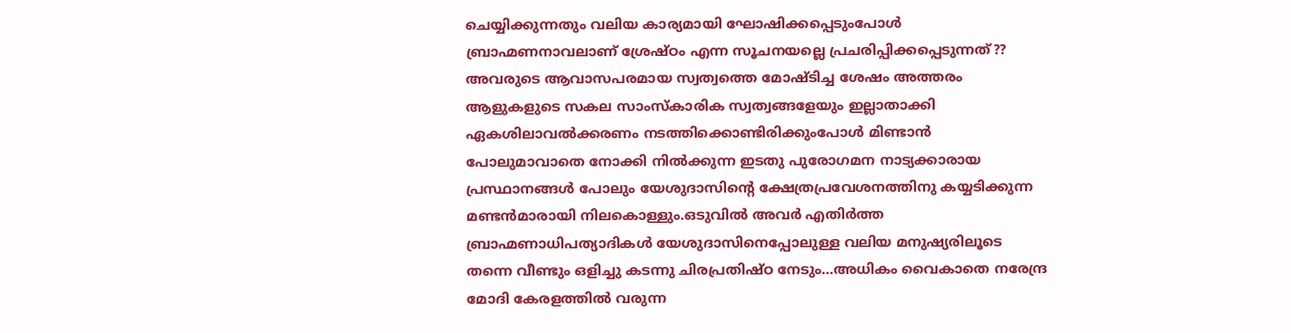ചെയ്യിക്കുന്നതും വലിയ കാര്യമായി ഘോഷിക്കപ്പെടുംപോള്‍ ബ്രാഹ്മണനാവലാണ് ശ്രേഷ്ഠം എന്ന സൂചനയല്ലെ പ്രചരിപ്പിക്കപ്പെടുന്നത്?? അവരുടെ ആവാസപരമായ സ്വത്വത്തെ മോഷ്ടിച്ച ശേഷം അത്തരം ആളുകളുടെ സകല സാംസ്‌കാരിക സ്വത്വങ്ങളേയും ഇല്ലാതാക്കി ഏകശിലാവല്‍ക്കരണം നടത്തിക്കൊണ്ടിരിക്കുംപോള്‍ മിണ്ടാന്‍ പോലുമാവാതെ നോക്കി നില്‍ക്കുന്ന ഇടതു പുരോഗമന നാട്യക്കാരായ പ്രസ്ഥാനങ്ങള്‍ പോലും യേശുദാസിന്റെ ക്ഷേത്രപ്രവേശനത്തിനു കയ്യടിക്കുന്ന മണ്ടന്‍മാരായി നിലകൊള്ളും.ഒടുവില്‍ അവര്‍ എതിര്‍ത്ത ബ്രാഹ്മണാധിപത്യാദികള്‍ യേശുദാസിനെപ്പോലുള്ള വലിയ മനുഷ്യരിലൂടെ തന്നെ വീണ്ടും ഒളിച്ചു കടന്നു ചിരപ്രതിഷ്ഠ നേടും…അധികം വൈകാതെ നരേന്ദ്ര മോദി കേരളത്തില്‍ വരുന്ന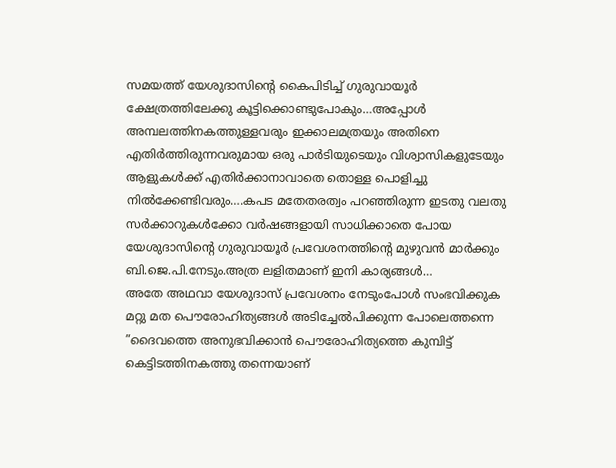സമയത്ത് യേശുദാസിന്റെ കൈപിടിച്ച് ഗുരുവായൂര്‍ ക്ഷേത്രത്തിലേക്കു കൂട്ടിക്കൊണ്ടുപോകും…അപ്പോള്‍ അമ്പലത്തിനകത്തുള്ളവരും ഇക്കാലമത്രയും അതിനെ എതിര്‍ത്തിരുന്നവരുമായ ഒരു പാര്‍ടിയുടെയും വിശ്വാസികളുടേയും ആളുകള്‍ക്ക് എതിര്‍ക്കാനാവാതെ തൊള്ള പൊളിച്ചു നില്‍ക്കേണ്ടിവരും….കപട മതേതരത്വം പറഞ്ഞിരുന്ന ഇടതു വലതു സര്‍ക്കാറുകള്‍ക്കോ വര്‍ഷങ്ങളായി സാധിക്കാതെ പോയ യേശുദാസിന്റെ ഗുരുവായൂര്‍ പ്രവേശനത്തിന്റെ മുഴുവന്‍ മാര്‍ക്കും ബി.ജെ.പി.നേടും.അത്ര ലളിതമാണ് ഇനി കാര്യങ്ങള്‍…
അതേ അഥവാ യേശുദാസ് പ്രവേശനം നേടുംപോള്‍ സംഭവിക്കുക മറ്റു മത പൌരോഹിത്യങ്ങള്‍ അടിച്ചേല്‍പിക്കുന്ന പോലെത്തന്നെ ”ദൈവത്തെ അനുഭവിക്കാന്‍ പൌരോഹിത്യത്തെ കുമ്പിട്ട് കെട്ടിടത്തിനകത്തു തന്നെയാണ്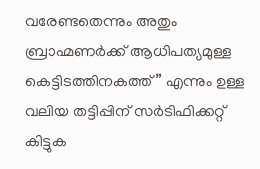വരേണ്ടതെന്നും അതും ബ്രാഹ്മണര്‍ക്ക് ആധിപത്യമുള്ള കെട്ടിടത്തിനകത്ത്” എന്നും ഉള്ള വലിയ തട്ടിപ്പിന് സര്‍ടിഫിക്കറ്റ് കിട്ടുക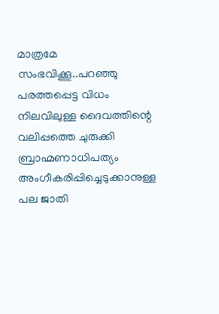മാത്രമേ സംഭവിക്കൂ..പറഞ്ഞു പരത്തപ്പെട്ട വിധം നിലവിലുള്ള ദൈവത്തിന്റെ വലിപ്പത്തെ ചുരുക്കി ബ്രാഹ്മണാധിപത്യം അംഗീകരിപ്പിച്ചെടുക്കാനുള്ള പല ജാതി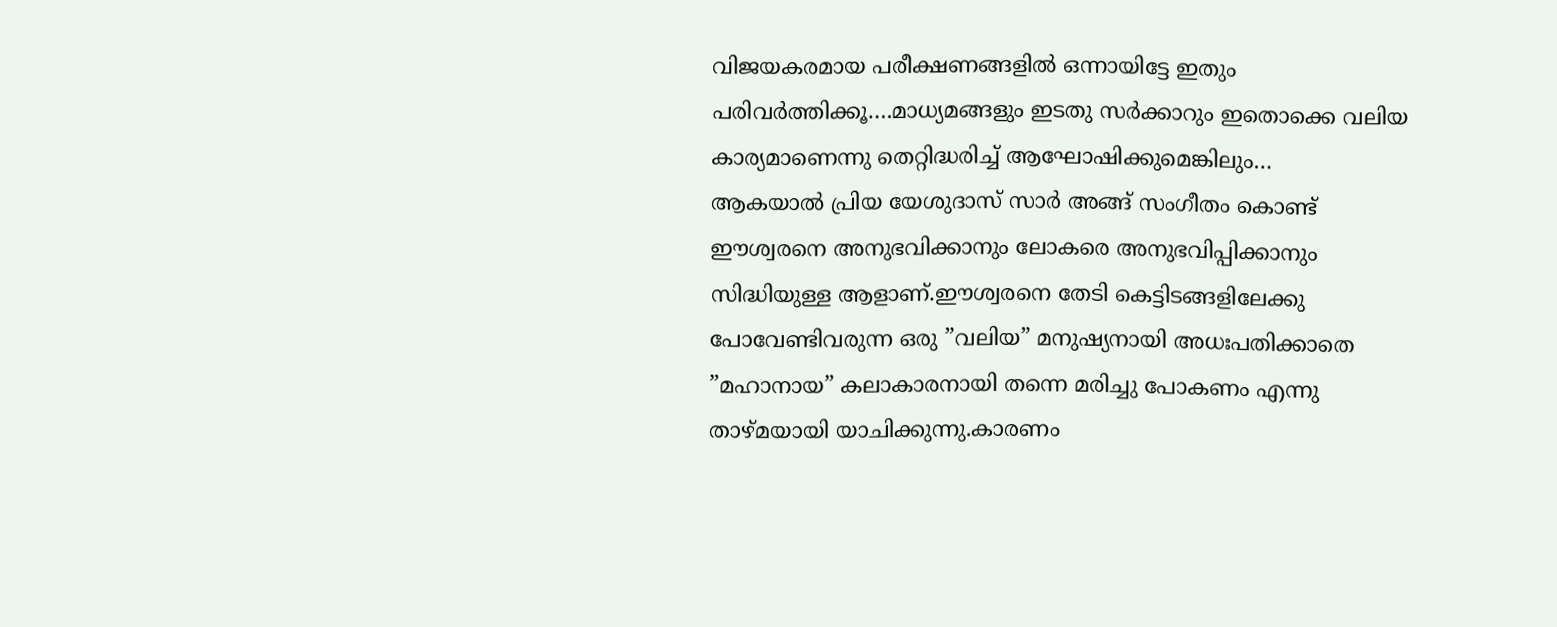വിജയകരമായ പരീക്ഷണങ്ങളില്‍ ഒന്നായിട്ടേ ഇതും പരിവര്‍ത്തിക്കൂ….മാധ്യമങ്ങളും ഇടതു സര്‍ക്കാറും ഇതൊക്കെ വലിയ കാര്യമാണെന്നു തെറ്റിദ്ധരിച്ച് ആഘോഷിക്കുമെങ്കിലും…
ആകയാല്‍ പ്രിയ യേശുദാസ് സാര്‍ അങ്ങ് സംഗീതം കൊണ്ട് ഈശ്വരനെ അനുഭവിക്കാനും ലോകരെ അനുഭവിപ്പിക്കാനും സിദ്ധിയുള്ള ആളാണ്.ഈശ്വരനെ തേടി കെട്ടിടങ്ങളിലേക്കു പോവേണ്ടിവരുന്ന ഒരു ”വലിയ” മനുഷ്യനായി അധഃപതിക്കാതെ ”മഹാനായ” കലാകാരനായി തന്നെ മരിച്ചു പോകണം എന്നു താഴ്മയായി യാചിക്കുന്നു.കാരണം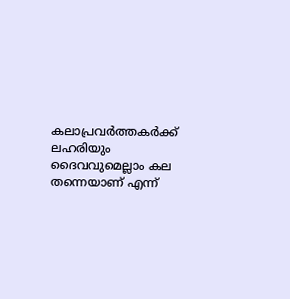കലാപ്രവര്‍ത്തകര്‍ക്ക് ലഹരിയും ദൈവവുമെല്ലാം കല തന്നെയാണ് എന്ന്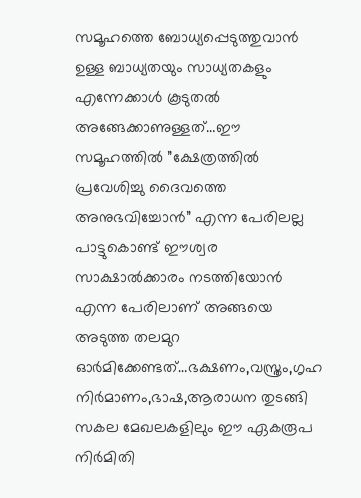സമൂഹത്തെ ബോധ്യപ്പെടുത്തുവാന്‍ ഉള്ള ബാധ്യതയും സാധ്യതകളും എന്നേക്കാള്‍ കൂടുതല്‍ അങ്ങേക്കാണുള്ളത്…ഈ സമൂഹത്തില്‍ ”ക്ഷേത്രത്തില്‍ പ്രവേശിച്ചു ദൈവത്തെ അനുഭവിച്ചോന്‍” എന്ന പേരിലല്ല പാട്ടുകൊണ്ട് ഈശ്വര സാക്ഷാല്‍ക്കാരം നടത്തിയോന്‍ എന്ന പേരിലാണ് അങ്ങയെ അടുത്ത തലമുറ ഓര്‍മിക്കേണ്ടത്…ഭക്ഷണം,വസ്ത്രം,ഗൃഹ നിര്‍മാണം,ഭാഷ,ആരാധന തുടങ്ങി സകല മേഖലകളിലും ഈ ഏകരൂപ നിര്‍മിതി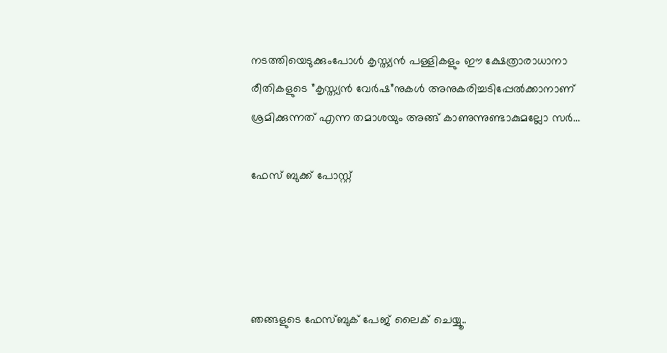നടത്തിയെടുക്കുംപോള്‍ കൃസ്ത്യന്‍ പള്ളികളും ഈ ക്ഷേത്രാരാധാനാ രീതികളുടെ ”കൃസ്ത്യന്‍ വേര്‍ഷ”നുകള്‍ അനുകരിച്ചടിപ്പേല്‍ക്കാനാണ് ശ്രമിക്കുന്നത് എന്ന തമാശയും അങ്ങ് കാണുന്നുണ്ടാകുമല്ലോ സര്‍…

ഫേസ് ബുക്ക് പോസ്റ്റ്




ഞങ്ങളുടെ ഫേസ്ബുക് പേജ് ലൈക് ചെയ്യൂ..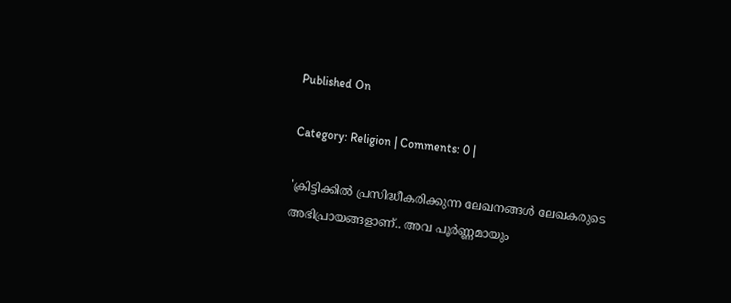Published On

Category: Religion | Comments: 0 |

'ക്രിട്ടിക്കില്‍ പ്രസിദ്ധീകരിക്കുന്ന ലേഖനങ്ങള്‍ ലേഖകരുടെ അഭിപ്രായങ്ങളാണ്.. അവ പൂര്‍ണ്ണമായും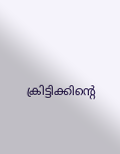ക്രിട്ടിക്കിന്റെ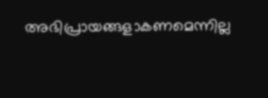അഭിപ്രായങ്ങളാകണമെന്നില്ല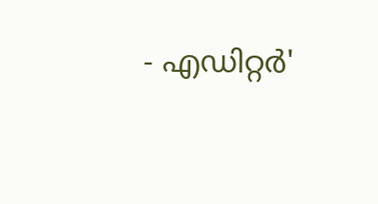- എഡിറ്റര്‍'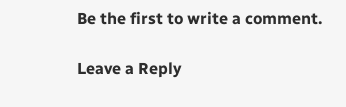Be the first to write a comment.

Leave a Reply